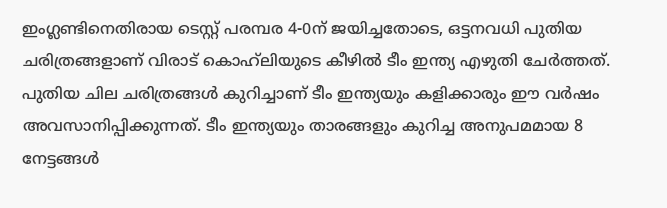ഇംഗ്ലണ്ടിനെതിരായ ടെസ്റ്റ് പരമ്പര 4-0ന് ജയിച്ചതോടെ, ഒട്ടനവധി പുതിയ ചരിത്രങ്ങളാണ് വിരാട് കൊഹ്‌ലിയുടെ കീഴില്‍ ടീം ഇന്ത്യ എഴുതി ചേര്‍ത്തത്. പുതിയ ചില ചരിത്രങ്ങള്‍ കുറിച്ചാണ് ടീം ഇന്ത്യയും കളിക്കാരും ഈ വര്‍ഷം അവസാനിപ്പിക്കുന്നത്. ടീം ഇന്ത്യയും താരങ്ങളും കുറിച്ച അനുപമമായ 8 നേട്ടങ്ങള്‍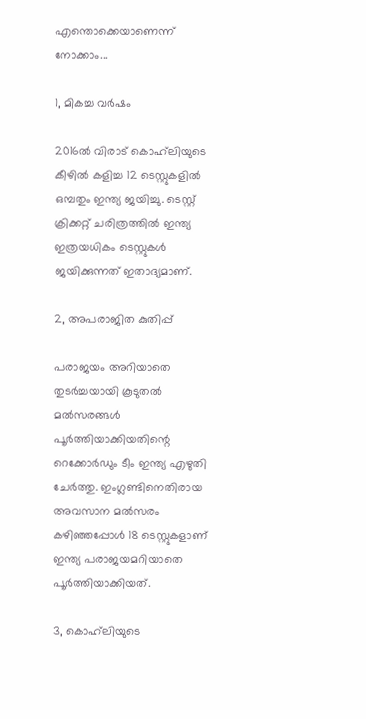എന്തൊക്കെയാണെന്ന് നോക്കാം...

1, മികച്ച വര്‍ഷം

2016ല്‍ വിരാട് കൊഹ്‌ലിയുടെ കീഴില്‍ കളിച്ച 12 ടെസ്റ്റുകളില്‍ ഒമ്പതും ഇന്ത്യ ജയിച്ചു. ടെസ്റ്റ് ക്രിക്കറ്റ് ചരിത്രത്തില്‍ ഇന്ത്യ ഇത്രയധികം ടെസ്റ്റുകള്‍ ജയിക്കുന്നത് ഇതാദ്യമാണ്.

2, അപരാജിത കുതിപ്പ്

പരാജയം അറിയാതെ തുടര്‍ച്ചയായി കൂടുതല്‍ മല്‍സരങ്ങള്‍ പൂര്‍ത്തിയാക്കിയതിന്റെ റെക്കോര്‍ഡും ടീം ഇന്ത്യ എഴുതി ചേര്‍ത്തു. ഇംഗ്ലണ്ടിനെതിരായ അവസാന മല്‍സരം കഴിഞ്ഞപ്പോള്‍ 18 ടെസ്റ്റുകളാണ് ഇന്ത്യ പരാജയമറിയാതെ പൂര്‍ത്തിയാക്കിയത്.

3, കൊഹ്‌ലിയുടെ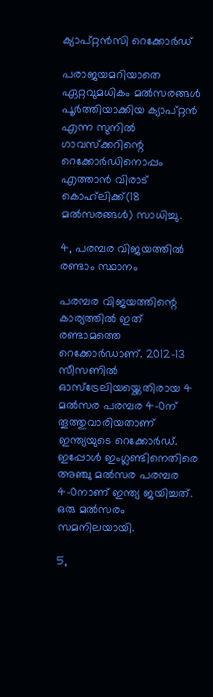ക്യാപ്റ്റന്‍സി റെക്കോര്‍ഡ്

പരാജയമറിയാതെ ഏറ്റവുമധികം മല്‍സരങ്ങള്‍ പൂര്‍ത്തിയാക്കിയ ക്യാപ്റ്റന്‍ എന്ന സുനില്‍ ഗാവസ്‌ക്കറിന്റെ റെക്കോര്‍ഡിനൊപ്പം എത്താന്‍ വിരാട് കൊഹ്‌ലിക്ക്(18 മല്‍സരങ്ങള്‍) സാധിച്ചു.

4, പരമ്പര വിജയത്തില്‍ രണ്ടാം സ്ഥാനം

പരമ്പര വിജയത്തിന്റെ കാര്യത്തില്‍ ഇത് രണ്ടാമത്തെ റെക്കോര്‍ഡാണ്. 2012-13 സീസണില്‍ ഓസ്‌ട്രേലിയയ്ക്കെതിരായ 4 മല്‍സര പരമ്പര 4-0ന് തൂത്തുവാരിയതാണ് ഇന്ത്യയുടെ റെക്കോര്‍ഡ്. ഇപ്പോള്‍ ഇംഗ്ലണ്ടിനെതിരെ അഞ്ചു മല്‍സര പരമ്പര 4-0നാണ് ഇന്ത്യ ജയിച്ചത്. ഒരു മല്‍സരം സമനിലയായി.

5,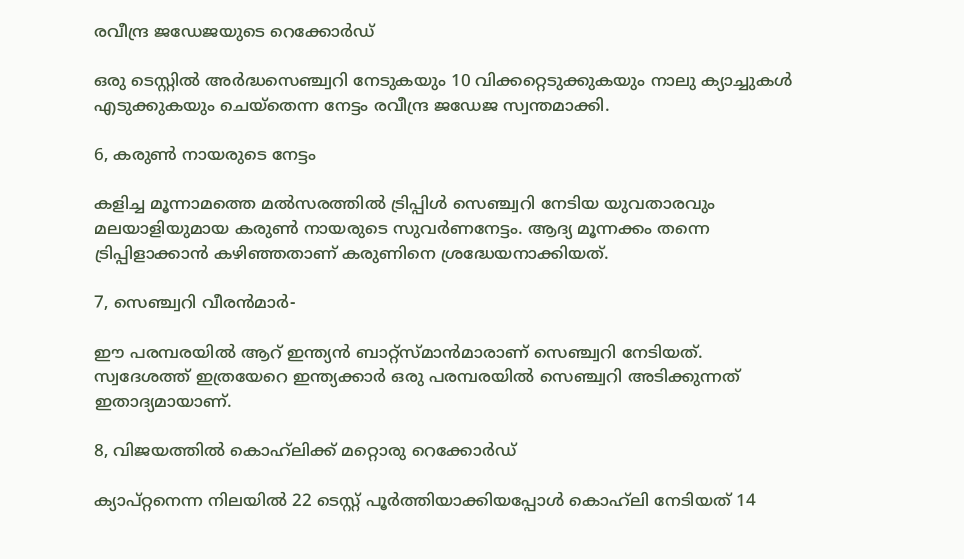രവീന്ദ്ര ജ‍ഡേജയുടെ റെക്കോര്‍ഡ്

ഒരു ടെസ്റ്റില്‍ അര്‍ദ്ധസെഞ്ച്വറി നേടുകയും 10 വിക്കറ്റെടുക്കുകയും നാലു ക്യാച്ചുകള്‍ എടുക്കുകയും ചെയ്‌തെന്ന നേട്ടം രവീന്ദ്ര ജഡേജ സ്വന്തമാക്കി.

6, കരുണ്‍ നായരുടെ നേട്ടം

കളിച്ച മൂന്നാമത്തെ മല്‍സരത്തില്‍ ട്രിപ്പിള്‍ സെഞ്ച്വറി നേടിയ യുവതാരവും മലയാളിയുമായ കരുണ്‍ നായരുടെ സുവര്‍ണനേട്ടം. ആദ്യ മൂന്നക്കം തന്നെ ട്രിപ്പിളാക്കാന്‍ കഴിഞ്ഞതാണ് കരുണിനെ ശ്രദ്ധേയനാക്കിയത്.

7, സെഞ്ച്വറി വീരന്‍മാര്‍-

ഈ പരമ്പരയില്‍ ആറ് ഇന്ത്യന്‍ ബാറ്റ്‌സ്‌മാന്‍മാരാണ് സെഞ്ച്വറി നേടിയത്. സ്വദേശത്ത് ഇത്രയേറെ ഇന്ത്യക്കാര്‍ ഒരു പരമ്പരയില്‍ സെഞ്ച്വറി അടിക്കുന്നത് ഇതാദ്യമായാണ്.

8, വിജയത്തില്‍ കൊഹ്‌ലിക്ക് മറ്റൊരു റെക്കോര്‍ഡ്

ക്യാപ്റ്റനെന്ന നിലയില്‍ 22 ടെസ്റ്റ് പൂര്‍ത്തിയാക്കിയപ്പോള്‍ കൊഹ്‌ലി നേടിയത് 14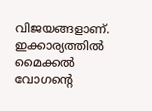വിജയങ്ങളാണ്. ഇക്കാര്യത്തില്‍ മൈക്കല്‍ വോഗന്റെ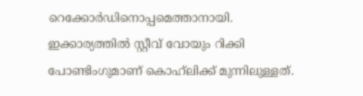റെക്കോര്‍ഡിനൊപ്പമെത്താനായി. ഇക്കാര്യത്തില്‍ സ്റ്റീവ് വോയും റിക്കി പോണ്ടിംഗുമാണ് കൊഹ്‌ലിക്ക് മുന്നിലുള്ളത്.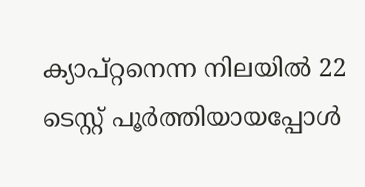ക്യാപ്റ്റനെന്ന നിലയില്‍ 22 ടെസ്റ്റ് പൂര്‍ത്തിയായപ്പോള്‍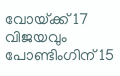വോയ്‌ക്ക് 17 വിജയവും പോണ്ടിംഗിന് 15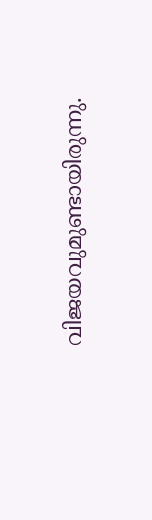വിജയവുമുണ്ടായിരുന്നു.